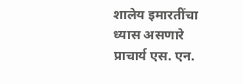शालेय इमारतींचा ध्यास असणारे प्राचार्य एस. एन.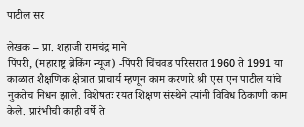पाटील सर

लेखक – प्रा. शहाजी रामचंद्र माने
पिंपरी, (महाराष्ट्र ब्रेकिंग न्यूज) -पिंपरी चिंचवड परिसरात 1960 ते 1991 या काळात शैक्षणिक क्षेत्रात प्राचार्य म्हणून काम करणारे श्री एस एन पाटील यांचे नुकतेच निधन झाले. विशेषतः रयत शिक्षण संस्थेने त्यांनी विविध ठिकाणी काम केले. प्रारंभीची काही वर्षे ते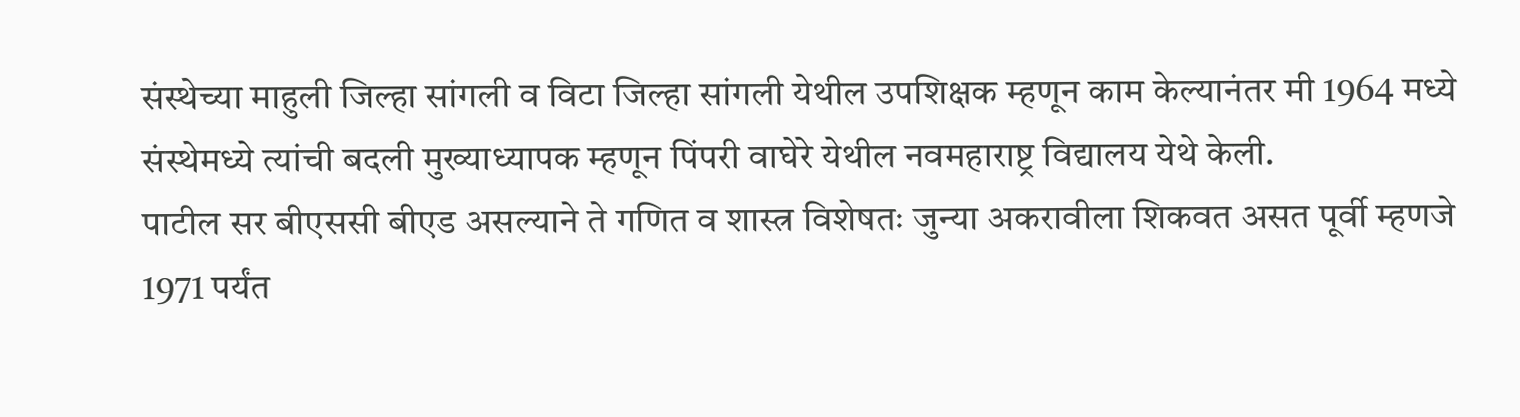संस्थेच्या माहुली जिल्हा सांगली व विटा जिल्हा सांगली येथील उपशिक्षक म्हणून काम केल्यानंतर मी 1964 मध्ये संस्थेमध्ये त्यांची बदली मुख्याध्यापक म्हणून पिंपरी वाघेरे येथील नवमहाराष्ट्र विद्यालय येथे केली.
पाटील सर बीएससी बीएड असल्याने ते गणित व शास्त्र विशेषतः जुन्या अकरावीला शिकवत असत पूर्वी म्हणजे 1971 पर्यंत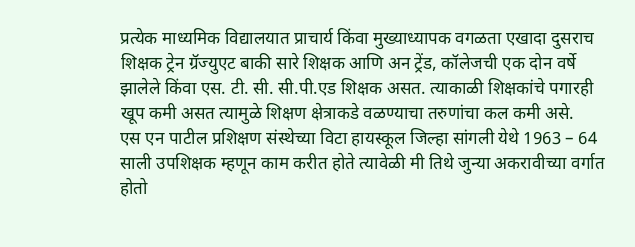प्रत्येक माध्यमिक विद्यालयात प्राचार्य किंवा मुख्याध्यापक वगळता एखादा दुसराच शिक्षक ट्रेन ग्रॅज्युएट बाकी सारे शिक्षक आणि अन ट्रेंड, कॉलेजची एक दोन वर्षे झालेले किंवा एस. टी. सी. सी.पी.एड शिक्षक असत. त्याकाळी शिक्षकांचे पगारही खूप कमी असत त्यामुळे शिक्षण क्षेत्राकडे वळण्याचा तरुणांचा कल कमी असे.
एस एन पाटील प्रशिक्षण संस्थेच्या विटा हायस्कूल जिल्हा सांगली येथे 1963 – 64 साली उपशिक्षक म्हणून काम करीत होते त्यावेळी मी तिथे जुन्या अकरावीच्या वर्गात होतो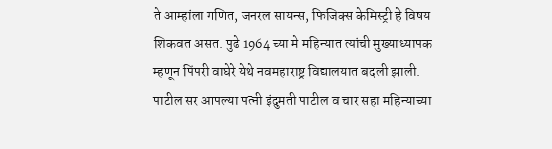ते आम्हांला गणित, जनरल सायन्स, फिजिक्स केमिस्ट्री हे विषय शिकवत असत. पुढे 1964 च्या मे महिन्यात त्यांची मुख्याध्यापक म्हणून पिंपरी वाघेरे येथे नवमहाराष्ट्र विद्यालयात बदली झाली. पाटील सर आपल्या पत्नी इंदुमती पाटील व चार सहा महिन्याच्या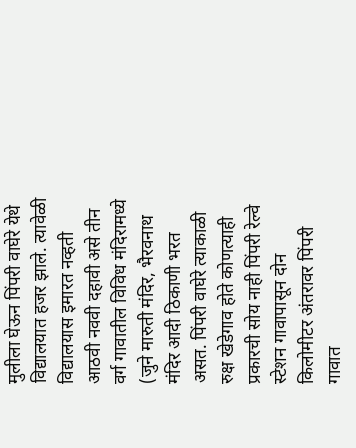मुलीला घेऊन पिंपरी वाघेरे येथे विद्यालयात हजर झाले. त्यावेळी विद्यालयास इमारत नव्हती आठवी नववी दहावी असे तीन वर्ग गावातील विविध मंदिरामध्ये (जुने मारुती मंदिर, भैरवनाथ मंदिर आदी ठिकाणी भरत असत. पिंपरी वाघेरे त्याकाळी रुक्ष खेडेगाव होते कोणत्याही प्रकारची सोय नाही पिंपरी रेल्वे स्टेशन गावापासून दोन किलोमीटर अंतरावर पिंपरी गावात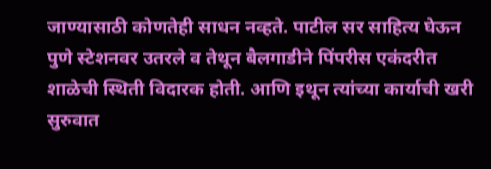जाण्यासाठी कोणतेही साधन नव्हते. पाटील सर साहित्य घेऊन पुणे स्टेशनवर उतरले व तेथून बैलगाडीने पिंपरीस एकंदरीत शाळेची स्थिती विदारक होती. आणि इथून त्यांच्या कार्याची खरी सुरुवात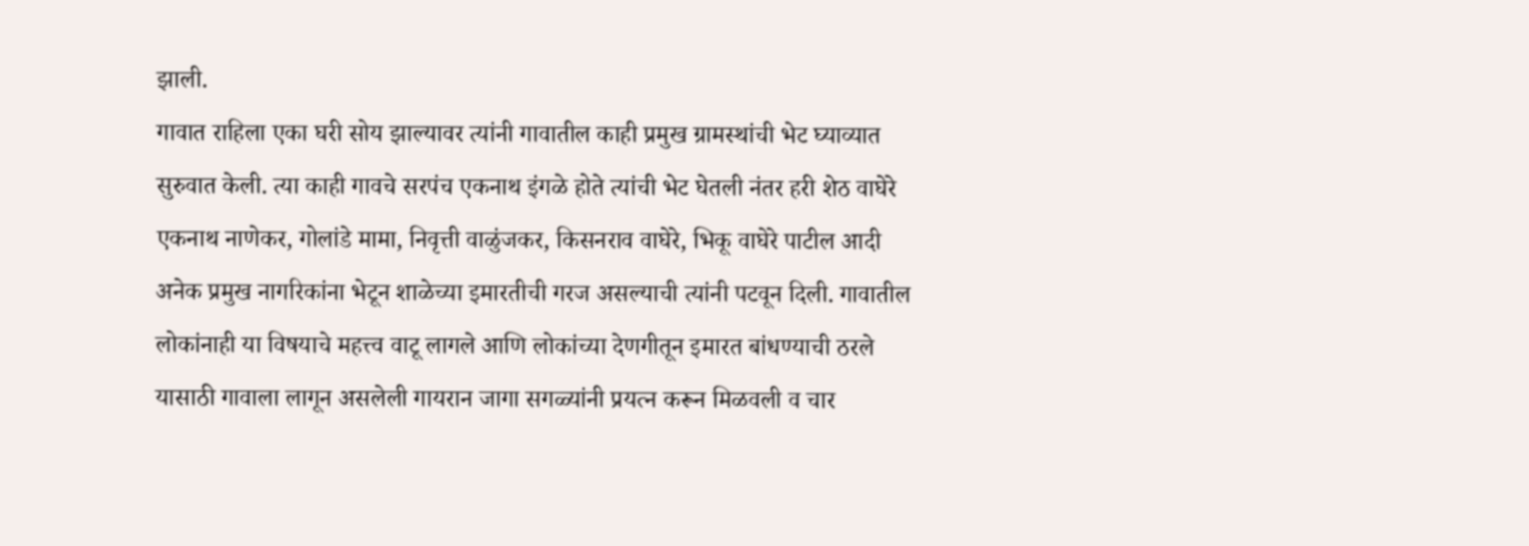झाली.
गावात राहिला एका घरी सोय झाल्यावर त्यांनी गावातील काही प्रमुख ग्रामस्थांची भेट घ्याव्यात सुरुवात केली. त्या काही गावचे सरपंच एकनाथ इंगळे होते त्यांची भेट घेतली नंतर हरी शेठ वाघेरे एकनाथ नाणेकर, गोलांडे मामा, निवृत्ती वाळुंजकर, किसनराव वाघेरे, भिकू वाघेरे पाटील आदी अनेक प्रमुख नागरिकांना भेटून शाळेच्या इमारतीची गरज असल्याची त्यांनी पटवून दिली. गावातील लोकांनाही या विषयाचे महत्त्व वाटू लागले आणि लोकांच्या देणगीतून इमारत बांधण्याची ठरले यासाठी गावाला लागून असलेली गायरान जागा सगळ्यांनी प्रयत्न करून मिळवली व चार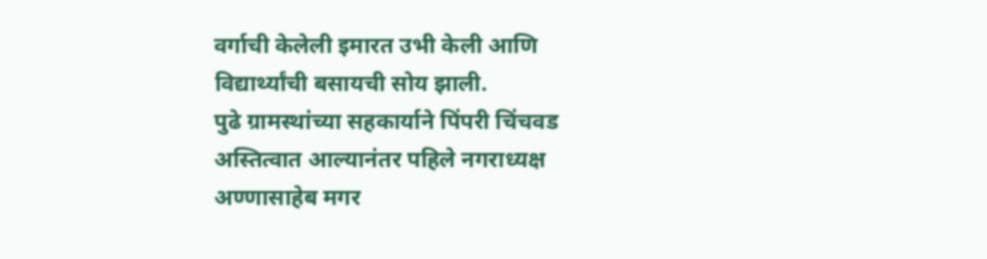वर्गाची केलेली इमारत उभी केली आणि विद्यार्थ्यांची बसायची सोय झाली.
पुढे ग्रामस्थांच्या सहकार्याने पिंपरी चिंचवड अस्तित्वात आल्यानंतर पहिले नगराध्यक्ष अण्णासाहेब मगर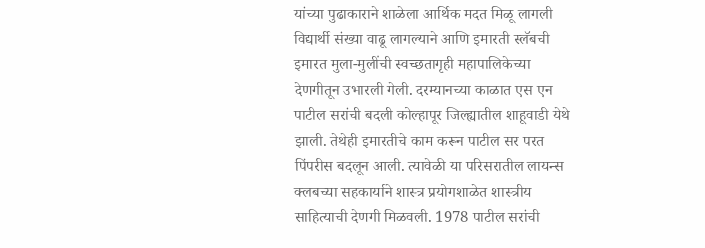यांच्या पुढाकाराने शाळेला आर्थिक मदत मिळू लागली विद्यार्थी संख्या वाढू लागल्याने आणि इमारती स्लॅबची इमारत मुला-मुलींची स्वच्छतागृही महापालिकेच्या देणगीतून उभारली गेली. दरम्यानच्या काळात एस एन पाटील सरांची बदली कोल्हापूर जिल्ह्यातील शाहूवाडी येथे झाली. तेथेही इमारतीचे काम करून पाटील सर परत पिंपरीस बदलून आली. त्यावेळी या परिसरातील लायन्स क्लबच्या सहकार्याने शास्त्र प्रयोगशाळेत शास्त्रीय साहित्याची देणगी मिळवली. 1978 पाटील सरांची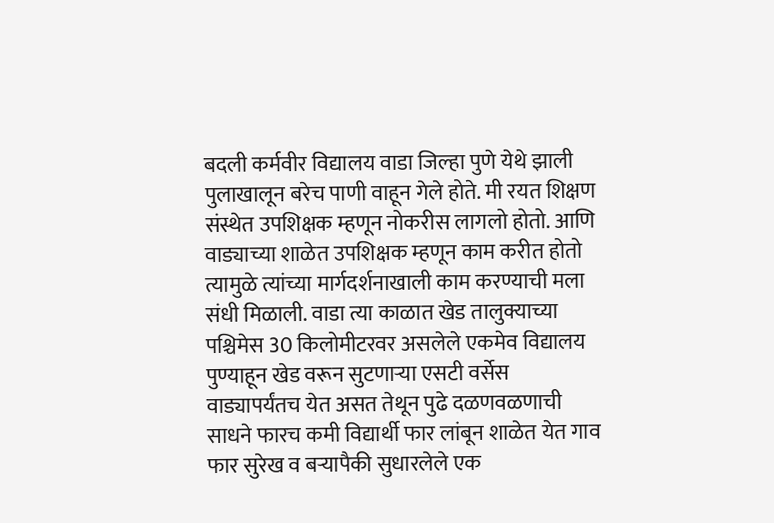बदली कर्मवीर विद्यालय वाडा जिल्हा पुणे येथे झाली पुलाखालून बरेच पाणी वाहून गेले होते. मी रयत शिक्षण संस्थेत उपशिक्षक म्हणून नोकरीस लागलो होतो. आणि वाड्याच्या शाळेत उपशिक्षक म्हणून काम करीत होतो त्यामुळे त्यांच्या मार्गदर्शनाखाली काम करण्याची मला संधी मिळाली. वाडा त्या काळात खेड तालुक्याच्या पश्चिमेस 30 किलोमीटरवर असलेले एकमेव विद्यालय पुण्याहून खेड वरून सुटणाऱ्या एसटी वर्सेस वाड्यापर्यंतच येत असत तेथून पुढे दळणवळणाची साधने फारच कमी विद्यार्थी फार लांबून शाळेत येत गाव फार सुरेख व बऱ्यापैकी सुधारलेले एक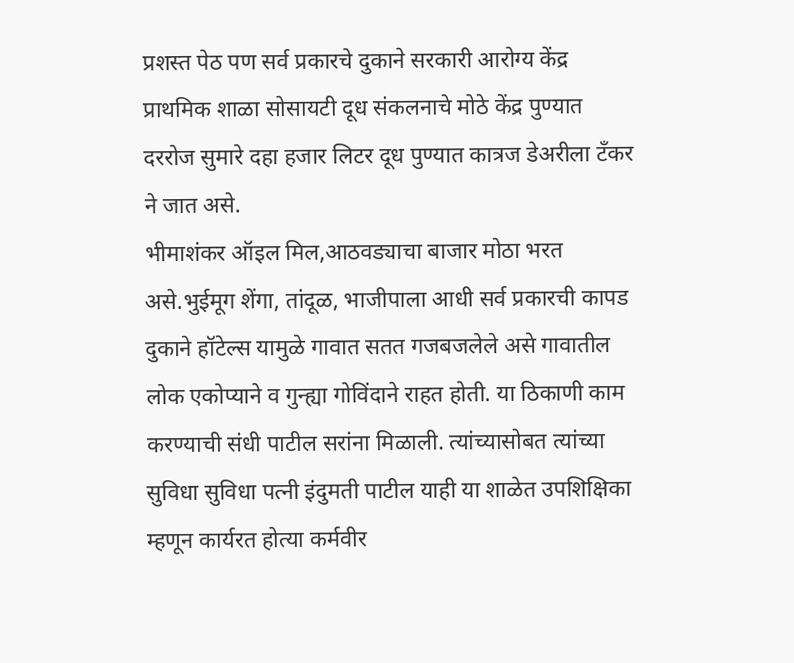प्रशस्त पेठ पण सर्व प्रकारचे दुकाने सरकारी आरोग्य केंद्र प्राथमिक शाळा सोसायटी दूध संकलनाचे मोठे केंद्र पुण्यात दररोज सुमारे दहा हजार लिटर दूध पुण्यात कात्रज डेअरीला टँकर ने जात असे.
भीमाशंकर ऑइल मिल,आठवड्याचा बाजार मोठा भरत असे.भुईमूग शेंगा, तांदूळ, भाजीपाला आधी सर्व प्रकारची कापड दुकाने हॉटेल्स यामुळे गावात सतत गजबजलेले असे गावातील लोक एकोप्याने व गुन्ह्या गोविंदाने राहत होती. या ठिकाणी काम करण्याची संधी पाटील सरांना मिळाली. त्यांच्यासोबत त्यांच्या सुविधा सुविधा पत्नी इंदुमती पाटील याही या शाळेत उपशिक्षिका म्हणून कार्यरत होत्या कर्मवीर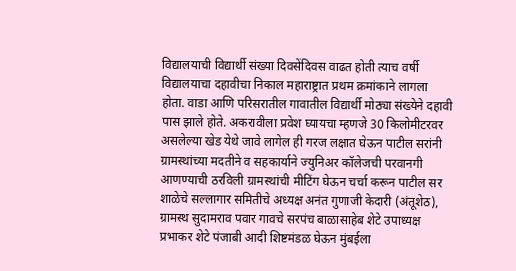विद्यालयाची विद्यार्थी संख्या दिवसेंदिवस वाढत होती त्याच वर्षी विद्यालयाचा दहावीचा निकाल महाराष्ट्रात प्रथम क्रमांकाने लागला होता. वाडा आणि परिसरातील गावातील विद्यार्थी मोठ्या संख्येने दहावी पास झाले होते. अकरावीला प्रवेश घ्यायचा म्हणजे 30 किलोमीटरवर असलेल्या खेड येथे जावे लागेल ही गरज लक्षात घेऊन पाटील सरांनी ग्रामस्थांच्या मदतीने व सहकार्याने ज्युनिअर कॉलेजची परवानगी आणण्याची ठरविली ग्रामस्थांची मीटिंग घेऊन चर्चा करून पाटील सर शाळेचे सल्लागार समितीचे अध्यक्ष अनंत गुणाजी केदारी (अंतूशेठ), ग्रामस्थ सुदामराव पवार गावचे सरपंच बाळासाहेब शेटे उपाध्यक्ष प्रभाकर शेटे पंजाबी आदी शिष्टमंडळ घेऊन मुंबईला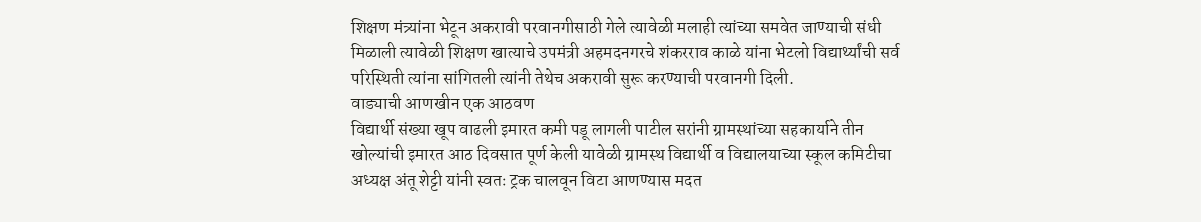शिक्षण मंत्र्यांना भेटून अकरावी परवानगीसाठी गेले त्यावेळी मलाही त्यांच्या समवेत जाण्याची संधी मिळाली त्यावेळी शिक्षण खात्याचे उपमंत्री अहमदनगरचे शंकरराव काळे यांना भेटलो विद्यार्थ्यांची सर्व परिस्थिती त्यांना सांगितली त्यांनी तेथेच अकरावी सुरू करण्याची परवानगी दिली.
वाड्याची आणखीन एक आठवण
विद्यार्थी संख्या खूप वाढली इमारत कमी पडू लागली पाटील सरांनी ग्रामस्थांच्या सहकार्याने तीन खोल्यांची इमारत आठ दिवसात पूर्ण केली यावेळी ग्रामस्थ विद्यार्थी व विद्यालयाच्या स्कूल कमिटीचा अध्यक्ष अंतू शेट्टी यांनी स्वतः ट्रक चालवून विटा आणण्यास मदत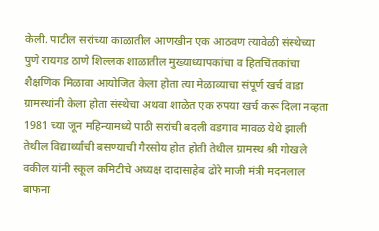केली. पाटील सरांच्या काळातील आणखीन एक आठवण त्यावेळी संस्थेच्या पुणे रायगड ठाणे शिल्लक शाळातील मुख्याध्यापकांचा व हितचिंतकांचा शैक्षणिक मिळावा आयोजित केला होता त्या मेळाव्याचा संपूर्ण खर्च वाडा ग्रामस्थांनी केला होता संस्थेचा अथवा शाळेत एक रुपया खर्च करू दिला नव्हता 1981 च्या जून महिन्यामध्ये पाठी सरांची बदली वडगाव मावळ येथे झाली तेथील विद्यार्थ्यांची बसण्याची गैरसोय होत होती तेथील ग्रामस्थ श्री गोखले वकील यांनी स्कूल कमिटीचे अध्यक्ष दादासाहेब ढोरे माजी मंत्री मदनलाल बाफना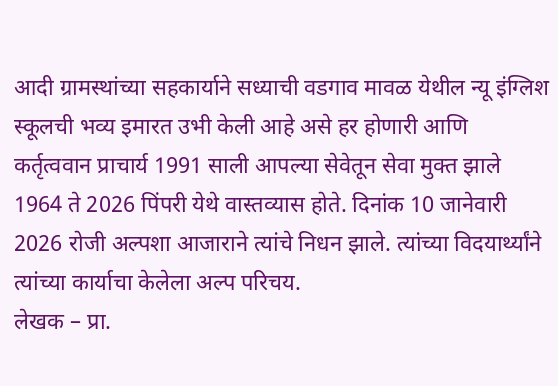आदी ग्रामस्थांच्या सहकार्याने सध्याची वडगाव मावळ येथील न्यू इंग्लिश स्कूलची भव्य इमारत उभी केली आहे असे हर होणारी आणि कर्तृत्ववान प्राचार्य 1991 साली आपल्या सेवेतून सेवा मुक्त झाले 1964 ते 2026 पिंपरी येथे वास्तव्यास होते. दिनांक 10 जानेवारी 2026 रोजी अल्पशा आजाराने त्यांचे निधन झाले. त्यांच्या विदयार्थ्यांने त्यांच्या कार्याचा केलेला अल्प परिचय.
लेखक – प्रा.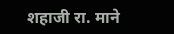शहाजी रा. माने